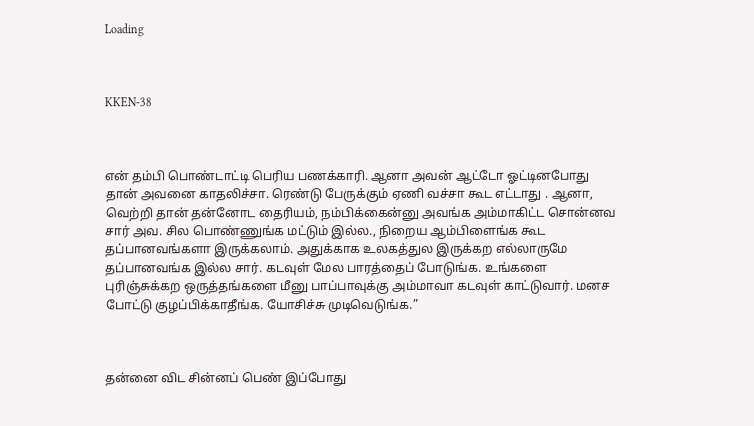Loading



KKEN-38



என் தம்பி பொண்டாட்டி பெரிய பணக்காரி. ஆனா அவன் ஆட்டோ ஓட்டினபோது தான் அவனை காதலிச்சா. ரெண்டு பேருக்கும் ஏணி வச்சா கூட எட்டாது . ஆனா, வெற்றி தான் தன்னோட தைரியம், நம்பிக்கைன்னு அவங்க அம்மாகிட்ட சொன்னவ சார் அவ. சில பொண்ணுங்க மட்டும் இல்ல., நிறைய ஆம்பிளைங்க கூட தப்பானவங்களா இருக்கலாம். அதுக்காக உலகத்துல இருக்கற எல்லாருமே தப்பானவங்க இல்ல சார். கடவுள் மேல பாரத்தைப் போடுங்க. உங்களை  புரிஞ்சுக்கற ஒருத்தங்களை மீனு பாப்பாவுக்கு அம்மாவா கடவுள் காட்டுவார். மனச போட்டு குழப்பிக்காதீங்க. யோசிச்சு முடிவெடுங்க.”



தன்னை விட சின்னப் பெண் இப்போது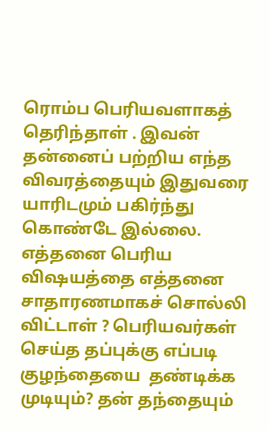ரொம்ப பெரியவளாகத் தெரிந்தாள் . இவன் தன்னைப் பற்றிய எந்த விவரத்தையும் இதுவரை யாரிடமும் பகிர்ந்து கொண்டே இல்லை. எத்தனை பெரிய விஷயத்தை எத்தனை  சாதாரணமாகச் சொல்லி விட்டாள் ? பெரியவர்கள் செய்த தப்புக்கு எப்படி குழந்தையை  தண்டிக்க முடியும்? தன் தந்தையும்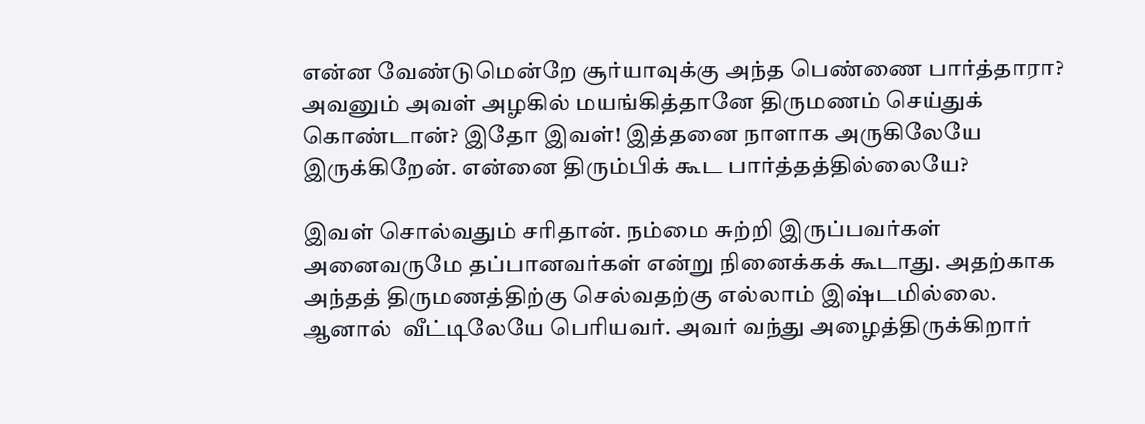என்ன வேண்டுமென்றே சூர்யாவுக்கு அந்த பெண்ணை பார்த்தாரா? அவனும் அவள் அழகில் மயங்கித்தானே திருமணம் செய்துக் கொண்டான்? இதோ இவள்! இத்தனை நாளாக அருகிலேயே இருக்கிறேன். என்னை திரும்பிக் கூட பார்த்தத்தில்லையே?

இவள் சொல்வதும் சரிதான். நம்மை சுற்றி இருப்பவர்கள் அனைவருமே தப்பானவர்கள் என்று நினைக்கக் கூடாது. அதற்காக அந்தத் திருமணத்திற்கு செல்வதற்கு எல்லாம் இஷ்டமில்லை. ஆனால்  வீட்டிலேயே பெரியவர். அவர் வந்து அழைத்திருக்கிறார்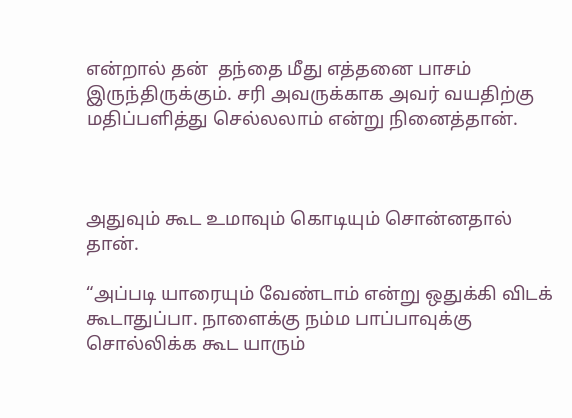என்றால் தன்  தந்தை மீது எத்தனை பாசம் இருந்திருக்கும். சரி அவருக்காக அவர் வயதிற்கு மதிப்பளித்து செல்லலாம் என்று நினைத்தான்.



அதுவும் கூட உமாவும் கொடியும் சொன்னதால் தான்.

“அப்படி யாரையும் வேண்டாம் என்று ஒதுக்கி விடக் கூடாதுப்பா. நாளைக்கு நம்ம பாப்பாவுக்கு சொல்லிக்க கூட யாரும்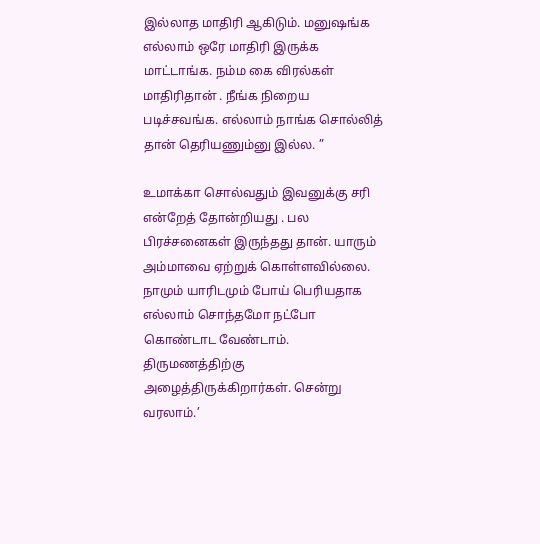இல்லாத மாதிரி ஆகிடும். மனுஷங்க எல்லாம் ஒரே மாதிரி இருக்க மாட்டாங்க. நம்ம கை விரல்கள் மாதிரிதான் . நீங்க நிறைய படிச்சவங்க. எல்லாம் நாங்க சொல்லித் தான் தெரியணும்னு இல்ல. ”

உமாக்கா சொல்வதும் இவனுக்கு சரி என்றேத் தோன்றியது . பல பிரச்சனைகள் இருந்தது தான். யாரும் அம்மாவை ஏற்றுக் கொள்ளவில்லை. நாமும் யாரிடமும் போய் பெரியதாக எல்லாம் சொந்தமோ நட்போ கொண்டாட வேண்டாம். திருமணத்திற்கு அழைத்திருக்கிறார்கள். சென்று வரலாம்.’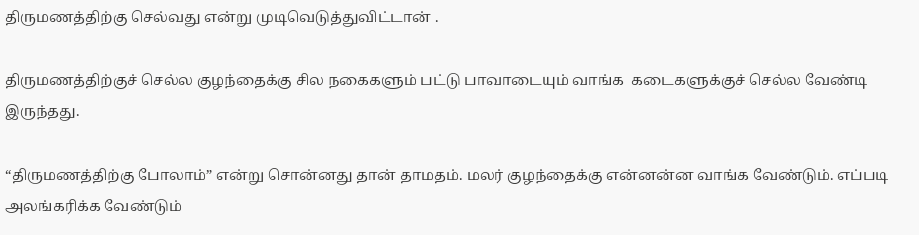திருமணத்திற்கு செல்வது என்று முடிவெடுத்துவிட்டான் .

திருமணத்திற்குச் செல்ல குழந்தைக்கு சில நகைகளும் பட்டு பாவாடையும் வாங்க  கடைகளுக்குச் செல்ல வேண்டி இருந்தது.

“திருமணத்திற்கு போலாம்” என்று சொன்னது தான் தாமதம். மலர் குழந்தைக்கு என்னன்ன வாங்க வேண்டும். எப்படி அலங்கரிக்க வேண்டும்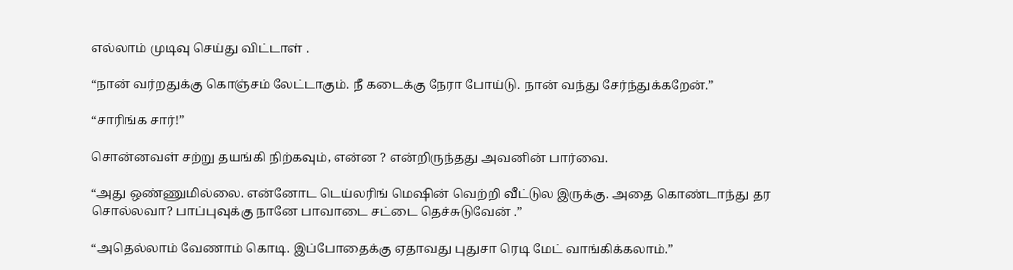எல்லாம் முடிவு செய்து விட்டாள் .

“நான் வர்றதுக்கு கொஞ்சம் லேட்டாகும். நீ கடைக்கு நேரா போய்டு. நான் வந்து சேர்ந்துக்கறேன்.”

“சாரிங்க சார்!”

சொன்னவள் சற்று தயங்கி நிற்கவும், என்ன ? என்றிருந்தது அவனின் பார்வை.

“அது ஒண்ணுமில்லை. என்னோட டெய்லரிங் மெஷின் வெற்றி வீட்டுல இருக்கு. அதை கொண்டாந்து தர சொல்லவா? பாப்புவுக்கு நானே பாவாடை சட்டை தெச்சுடுவேன் .”

“அதெல்லாம் வேணாம் கொடி. இப்போதைக்கு ஏதாவது புதுசா ரெடி மேட் வாங்கிக்கலாம்.”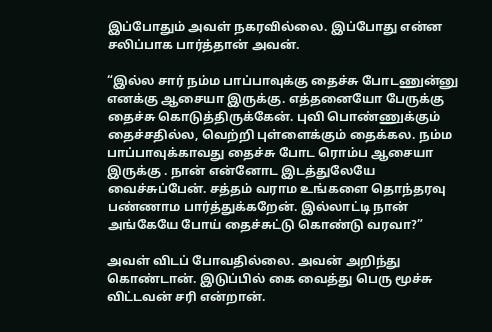இப்போதும் அவள் நகரவில்லை. இப்போது என்ன சலிப்பாக பார்த்தான் அவன்.

“இல்ல சார் நம்ம பாப்பாவுக்கு தைச்சு போடணுன்னு எனக்கு ஆசையா இருக்கு. எத்தனையோ பேருக்கு தைச்சு கொடுத்திருக்கேன். புவி பொண்ணுக்கும் தைச்சதில்ல, வெற்றி புள்ளைக்கும் தைக்கல. நம்ம பாப்பாவுக்காவது தைச்சு போட ரொம்ப ஆசையா இருக்கு . நான் என்னோட இடத்துலேயே வைச்சுப்பேன். சத்தம் வராம உங்களை தொந்தரவு பண்ணாம பார்த்துக்கறேன். இல்லாட்டி நான் அங்கேயே போய் தைச்சுட்டு கொண்டு வரவா?”

அவள் விடப் போவதில்லை. அவன் அறிந்து கொண்டான். இடுப்பில் கை வைத்து பெரு மூச்சு விட்டவன் சரி என்றான்.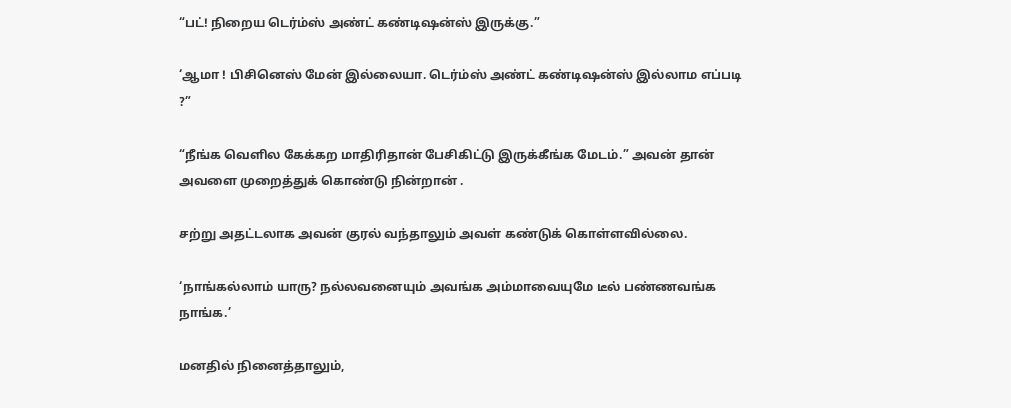“பட்! நிறைய டெர்ம்ஸ் அண்ட் கண்டிஷன்ஸ் இருக்கு.”

‘ஆமா ! பிசினெஸ் மேன் இல்லையா. டெர்ம்ஸ் அண்ட் கண்டிஷன்ஸ் இல்லாம எப்படி ?”

“நீங்க வெளில கேக்கற மாதிரிதான் பேசிகிட்டு இருக்கீங்க மேடம்.” அவன் தான் அவளை முறைத்துக் கொண்டு நின்றான் .

சற்று அதட்டலாக அவன் குரல் வந்தாலும் அவள் கண்டுக் கொள்ளவில்லை.

‘நாங்கல்லாம் யாரு? நல்லவனையும் அவங்க அம்மாவையுமே டீல் பண்ணவங்க நாங்க.’

மனதில் நினைத்தாலும்,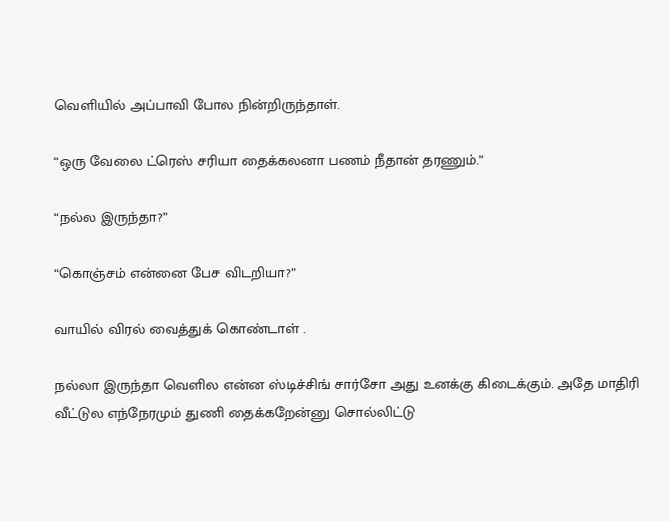வெளியில் அப்பாவி போல நின்றிருந்தாள்.

“ஒரு வேலை ட்ரெஸ் சரியா தைக்கலனா பணம் நீதான் தரணும்.”

“நல்ல இருந்தா?”

“கொஞ்சம் என்னை பேச விடறியா?”

வாயில் விரல் வைத்துக் கொண்டாள் .

நல்லா இருந்தா வெளில என்ன ஸ்டிச்சிங் சார்சோ அது உனக்கு கிடைக்கும். அதே மாதிரி வீட்டுல எந்நேரமும் துணி தைக்கறேன்னு சொல்லிட்டு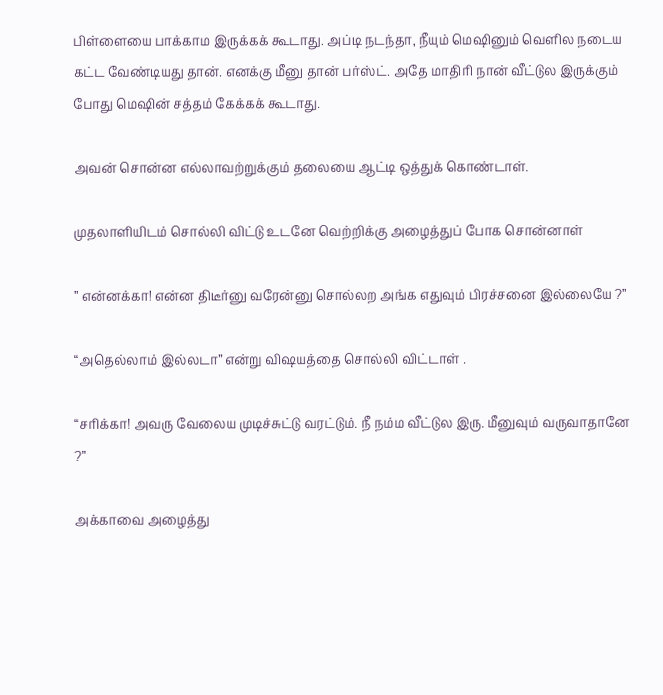பிள்ளையை பாக்காம இருக்கக் கூடாது. அப்டி நடந்தா, நீயும் மெஷினும் வெளில நடைய கட்ட வேண்டியது தான். எனக்கு மீனு தான் பர்ஸ்ட். அதே மாதிரி நான் வீட்டுல இருக்கும் போது மெஷின் சத்தம் கேக்கக் கூடாது.

அவன் சொன்ன எல்லாவற்றுக்கும் தலையை ஆட்டி ஒத்துக் கொண்டாள்.

முதலாளியிடம் சொல்லி விட்டு உடனே வெற்றிக்கு அழைத்துப் போக சொன்னாள்

” என்னக்கா! என்ன திடீர்னு வரேன்னு சொல்லற அங்க எதுவும் பிரச்சனை இல்லையே ?”

“அதெல்லாம் இல்லடா” என்று விஷயத்தை சொல்லி விட்டாள் .

“சரிக்கா! அவரு வேலைய முடிச்சுட்டு வரட்டும். நீ நம்ம வீட்டுல இரு. மீனுவும் வருவாதானே ?”

அக்காவை அழைத்து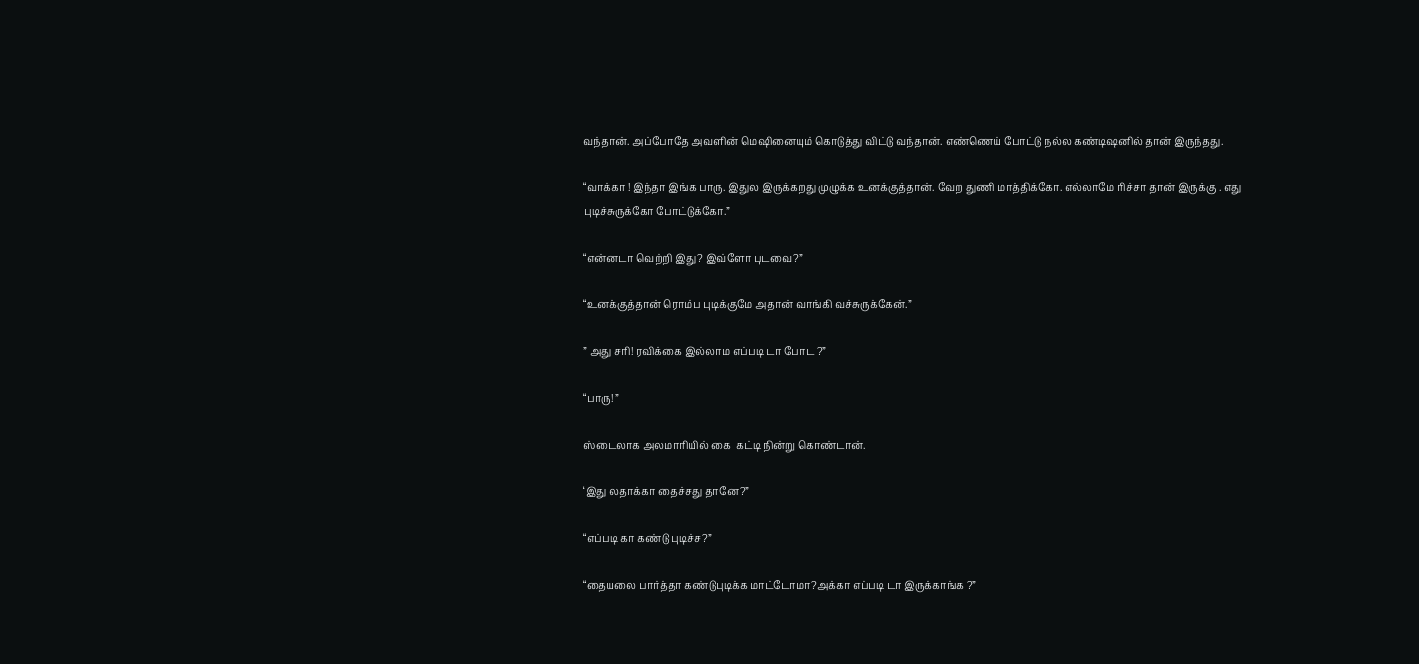வந்தான். அப்போதே அவளின் மெஷினையும் கொடுத்து விட்டு வந்தான். எண்ணெய் போட்டு நல்ல கண்டிஷனில் தான் இருந்தது.

“வாக்கா ! இந்தா இங்க பாரு. இதுல இருக்கறது முழுக்க உனக்குத்தான். வேற துணி மாத்திக்கோ. எல்லாமே ரிச்சா தான் இருக்கு . எது புடிச்சுருக்கோ போட்டுக்கோ.”

“என்னடா வெற்றி இது? இவ்ளோ புடவை?”

“உனக்குத்தான் ரொம்ப புடிக்குமே அதான் வாங்கி வச்சுருக்கேன்.”

” அது சரி! ரவிக்கை இல்லாம எப்படி டா போட ?”

“பாரு! ”

ஸ்டைலாக அலமாரியில் கை  கட்டி நின்று கொண்டான்.

‘இது லதாக்கா தைச்சது தானே?”

“எப்படி கா கண்டு புடிச்ச?”

“தையலை பார்த்தா கண்டுபுடிக்க மாட்டோமா?அக்கா எப்படி டா இருக்காங்க ?”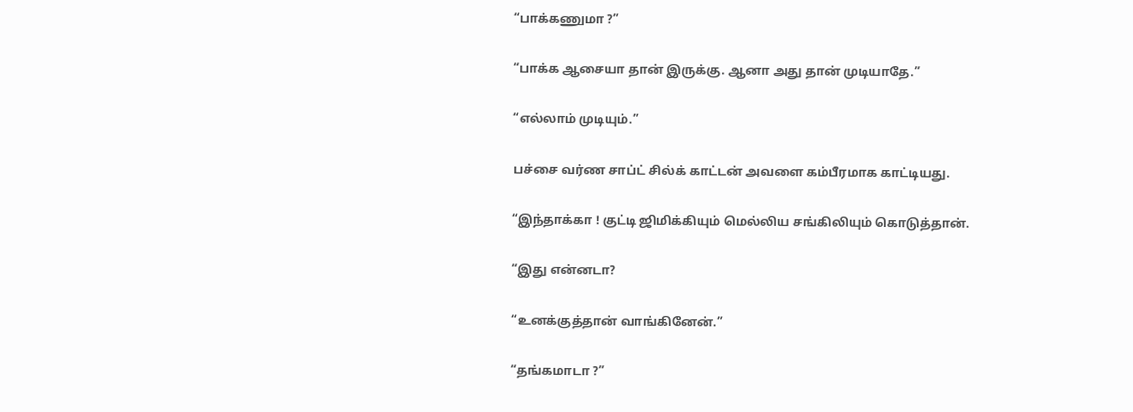“பாக்கணுமா ?”

“பாக்க ஆசையா தான் இருக்கு. ஆனா அது தான் முடியாதே.”

“எல்லாம் முடியும்.”

பச்சை வர்ண சாப்ட் சில்க் காட்டன் அவளை கம்பீரமாக காட்டியது.

“இந்தாக்கா ! குட்டி ஜிமிக்கியும் மெல்லிய சங்கிலியும் கொடுத்தான்.

“இது என்னடா?

“உனக்குத்தான் வாங்கினேன்.”

“தங்கமாடா ?”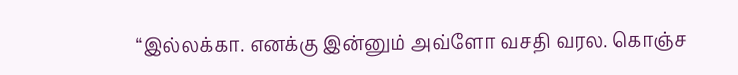“இல்லக்கா. எனக்கு இன்னும் அவ்ளோ வசதி வரல. கொஞ்ச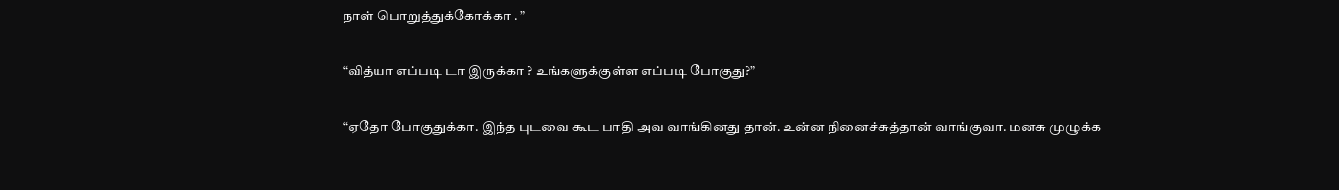நாள் பொறுத்துக்கோக்கா . ”

“வித்யா எப்படி டா இருக்கா ? உங்களுக்குள்ள எப்படி போகுது?”

“ஏதோ போகுதுக்கா. இந்த புடவை கூட பாதி அவ வாங்கினது தான். உன்ன நினைச்சுத்தான் வாங்குவா. மனசு முழுக்க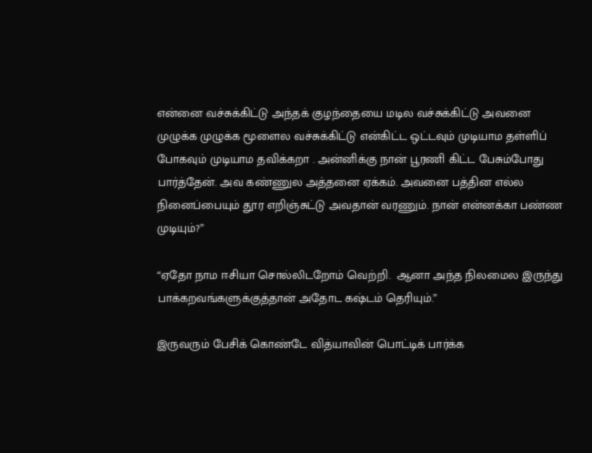என்னை வச்சுக்கிட்டு அந்தக் குழந்தையை மடில வச்சுக்கிட்டு அவனை முழுக்க முழுக்க மூளைல வச்சுக்கிட்டு என்கிட்ட ஒட்டவும் முடியாம தள்ளிப் போகவும் முடியாம தவிக்கறா . அன்னிக்கு நான் பூரணி கிட்ட பேசும்போது பார்த்தேன். அவ கண்ணுல அத்தனை ஏக்கம். அவனை பத்தின எல்ல நினைப்பையும் தூர எறிஞ்சுட்டு அவதான் வரணும். நான் என்னக்கா பண்ண முடியும்?”

“ஏதோ நாம ஈசியா சொல்லிடறோம் வெற்றி.  ஆனா அந்த நிலமைல இருந்து பாக்கறவங்களுக்குத்தான் அதோட கஷ்டம் தெரியும்.”

இருவரும் பேசிக் கொண்டே வித்யாவின் பொட்டிக் பார்க்க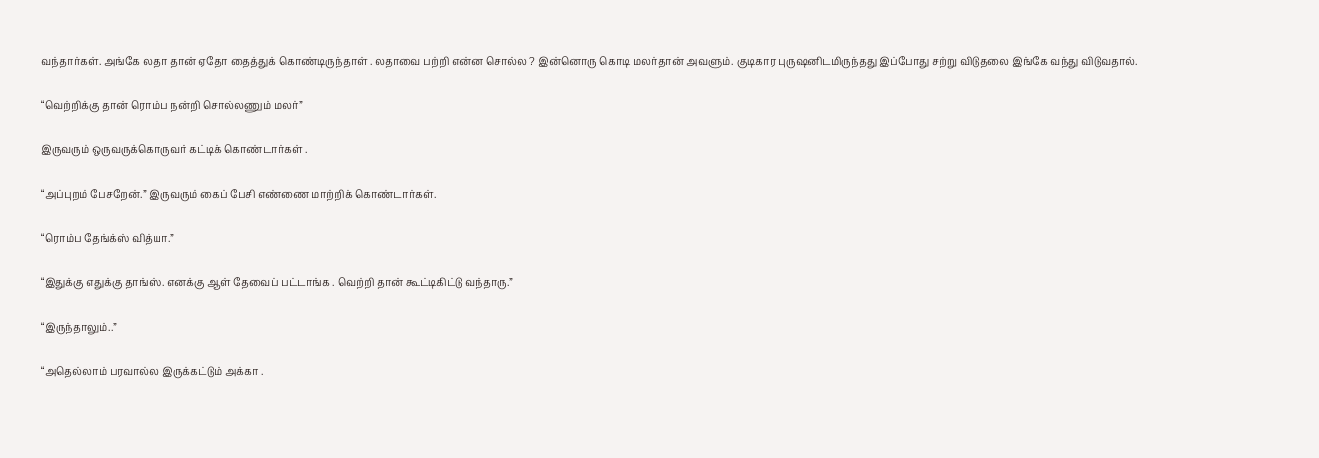வந்தார்கள். அங்கே லதா தான் ஏதோ தைத்துக் கொண்டிருந்தாள் . லதாவை பற்றி என்ன சொல்ல ? இன்னொரு கொடி மலர்தான் அவளும். குடிகார புருஷனிடமிருந்தது இப்போது சற்று விடுதலை இங்கே வந்து விடுவதால்.

“வெற்றிக்கு தான் ரொம்ப நன்றி சொல்லணும் மலர்”

இருவரும் ஒருவருக்கொருவர் கட்டிக் கொண்டார்கள் .

“அப்புறம் பேசறேன்.” இருவரும் கைப் பேசி எண்ணை மாற்றிக் கொண்டார்கள்.

“ரொம்ப தேங்க்ஸ் வித்யா.”

“இதுக்கு எதுக்கு தாங்ஸ். எனக்கு ஆள் தேவைப் பட்டாங்க . வெற்றி தான் கூட்டிகிட்டு வந்தாரு.”

“இருந்தாலும்..”

“அதெல்லாம் பரவால்ல இருக்கட்டும் அக்கா .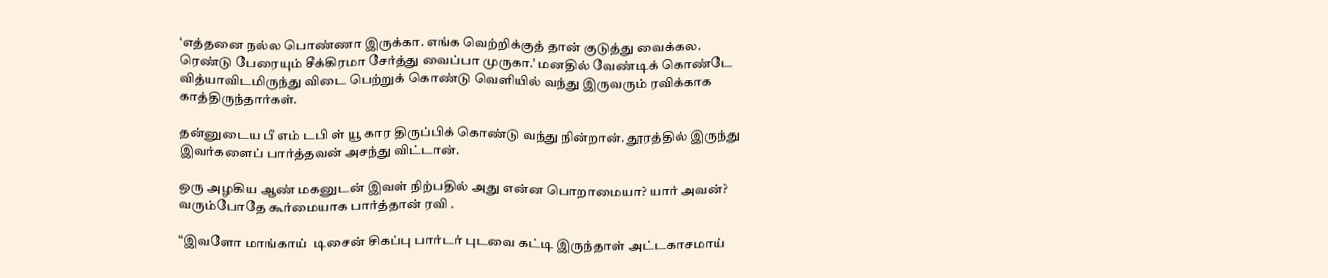‘எத்தனை நல்ல பொண்ணா இருக்கா. எங்க வெற்றிக்குத் தான் குடுத்து வைக்கல. ரெண்டு பேரையும் சீக்கிரமா சேர்த்து வைப்பா முருகா.’ மனதில் வேண்டிக் கொண்டே வித்யாவிடமிருந்து விடை பெற்றுக் கொண்டு வெளியில் வந்து இருவரும் ரவிக்காக காத்திருந்தார்கள்.

தன்னுடைய பீ எம் டபி ள் யூ கார திருப்பிக் கொண்டு வந்து நின்றான். தூரத்தில் இருந்து இவர்களைப் பார்த்தவன் அசந்து விட்டான்.

ஒரு அழகிய ஆண் மகனுடன் இவள் நிற்பதில் அது என்ன பொறாமையா? யார் அவன்? வரும்போதே கூர்மையாக பார்த்தான் ரவி .

“இவளோ மாங்காய்  டிசைன் சிகப்பு பார்டர் புடவை கட்டி இருந்தாள் அட்டகாசமாய்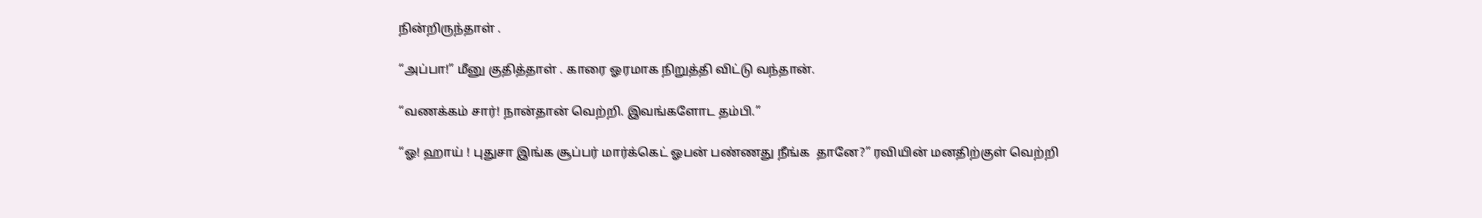நின்றிருந்தாள் .

“அப்பா!” மீனு குதித்தாள் . காரை ஓரமாக நிறுத்தி விட்டு வந்தான்.

“வணக்கம் சார்! நான்தான் வெற்றி. இவங்களோட தம்பி.”

“ஓ! ஹாய் ! புதுசா இங்க சூப்பர் மார்க்கெட் ஓபன் பண்ணது நீங்க  தானே?” ரவியின் மனதிற்குள் வெற்றி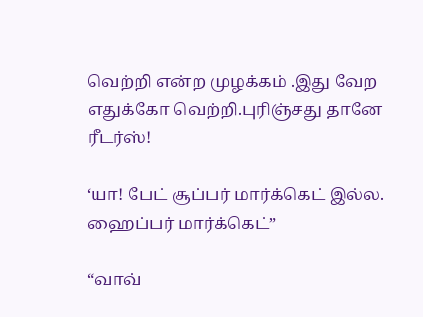வெற்றி என்ற முழக்கம் .இது வேற எதுக்கோ வெற்றி.புரிஞ்சது தானே ரீடர்ஸ்!

‘யா! பேட் சூப்பர் மார்க்கெட் இல்ல. ஹைப்பர் மார்க்கெட்”

“வாவ்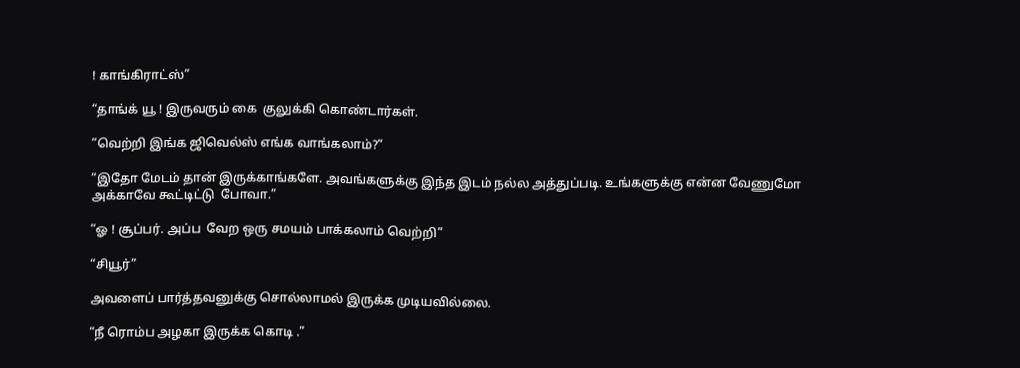! காங்கிராட்ஸ்”

“தாங்க் யூ ! இருவரும் கை  குலுக்கி கொண்டார்கள்.

“வெற்றி இங்க ஜிவெல்ஸ் எங்க வாங்கலாம்?”

“இதோ மேடம் தான் இருக்காங்களே. அவங்களுக்கு இந்த இடம் நல்ல அத்துப்படி. உங்களுக்கு என்ன வேணுமோ அக்காவே கூட்டிட்டு  போவா.”

“ஓ ! சூப்பர். அப்ப  வேற ஒரு சமயம் பாக்கலாம் வெற்றி”

“சியூர்”

அவளைப் பார்த்தவனுக்கு சொல்லாமல் இருக்க முடியவில்லை.

“நீ ரொம்ப அழகா இருக்க கொடி .”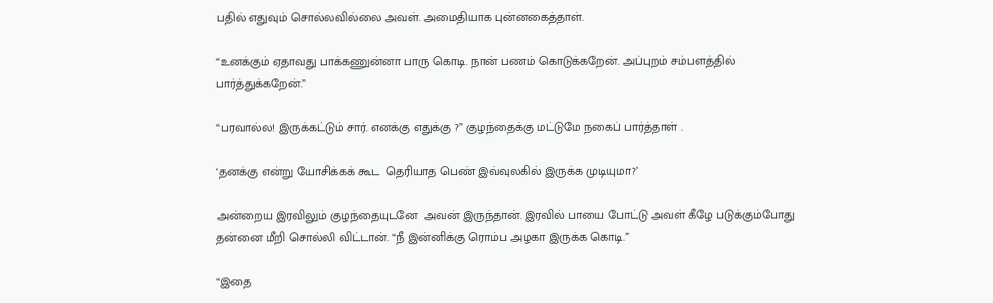பதில் எதுவும் சொல்லவில்லை அவள். அமைதியாக புன்னகைத்தாள்.

“உனக்கும் ஏதாவது பாக்கணுன்னா பாரு கொடி. நான் பணம் கொடுக்கறேன். அப்புறம் சம்பளத்தில் பார்த்துக்கறேன்.”

“பரவால்ல! இருக்கட்டும் சார். எனக்கு எதுக்கு ?” குழந்தைக்கு மட்டுமே நகைப் பார்த்தாள் .

‘தனக்கு என்று யோசிக்கக் கூட  தெரியாத பெண் இவ்வுலகில் இருக்க முடியுமா?’

அன்றைய இரவிலும் குழந்தையுடனே  அவன் இருந்தான். இரவில் பாயை போட்டு அவள் கீழே படுக்கும்போது தன்னை மீறி சொல்லி விட்டான். “நீ இன்னிக்கு ரொம்ப அழகா இருக்க கொடி.”

“இதை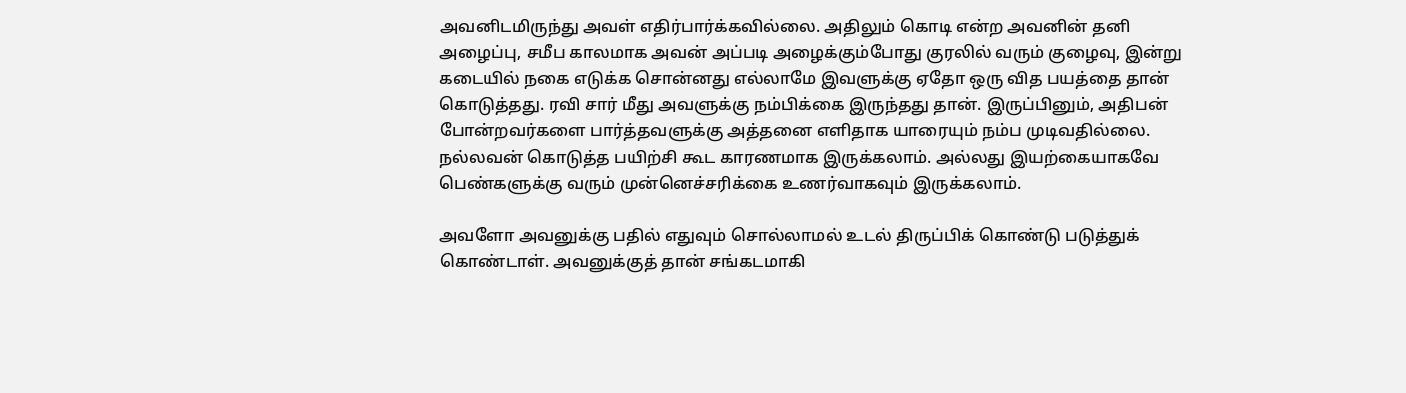அவனிடமிருந்து அவள் எதிர்பார்க்கவில்லை. அதிலும் கொடி என்ற அவனின் தனி அழைப்பு, சமீப காலமாக அவன் அப்படி அழைக்கும்போது குரலில் வரும் குழைவு, இன்று கடையில் நகை எடுக்க சொன்னது எல்லாமே இவளுக்கு ஏதோ ஒரு வித பயத்தை தான் கொடுத்தது. ரவி சார் மீது அவளுக்கு நம்பிக்கை இருந்தது தான். இருப்பினும், அதிபன் போன்றவர்களை பார்த்தவளுக்கு அத்தனை எளிதாக யாரையும் நம்ப முடிவதில்லை. நல்லவன் கொடுத்த பயிற்சி கூட காரணமாக இருக்கலாம். அல்லது இயற்கையாகவே பெண்களுக்கு வரும் முன்னெச்சரிக்கை உணர்வாகவும் இருக்கலாம்.

அவளோ அவனுக்கு பதில் எதுவும் சொல்லாமல் உடல் திருப்பிக் கொண்டு படுத்துக் கொண்டாள். அவனுக்குத் தான் சங்கடமாகி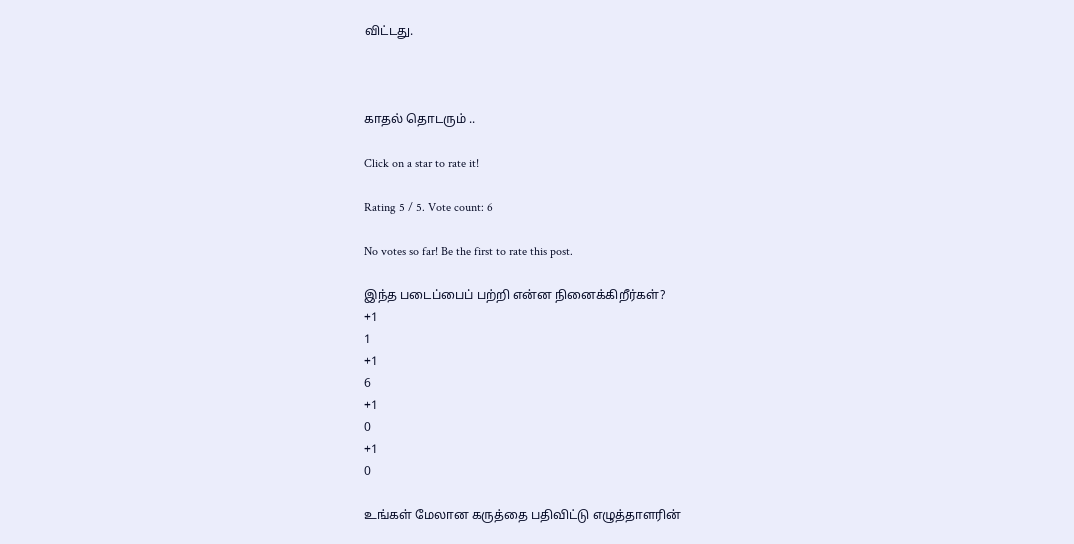விட்டது.



காதல் தொடரும் ..

Click on a star to rate it!

Rating 5 / 5. Vote count: 6

No votes so far! Be the first to rate this post.

இந்த படைப்பைப் பற்றி என்ன நினைக்கிறீர்கள்?
+1
1
+1
6
+1
0
+1
0

உங்கள் மேலான கருத்தை பதிவிட்டு எழுத்தாளரின்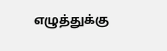எழுத்துக்கு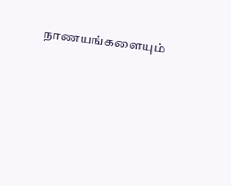நாணயங்களையும்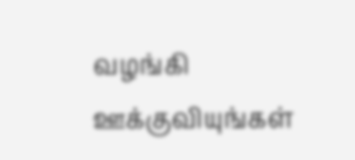வழங்கி ஊக்குவியுங்கள்